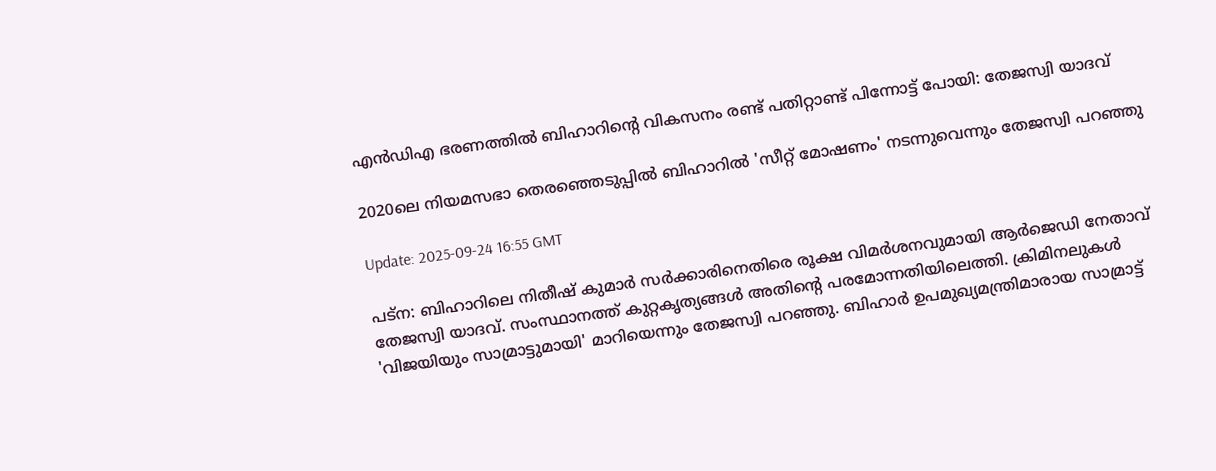എൻഡിഎ ഭരണത്തിൽ ബിഹാറിന്റെ വികസനം രണ്ട് പതിറ്റാണ്ട് പിന്നോട്ട് പോയി: തേജസ്വി യാദവ്

2020ലെ നിയമസഭാ തെരഞ്ഞെടുപ്പിൽ ബിഹാറിൽ 'സീറ്റ് മോഷണം' നടന്നുവെന്നും തേജസ്വി പറഞ്ഞു

Update: 2025-09-24 16:55 GMT

പട്‌ന: ബിഹാറിലെ നിതീഷ് കുമാർ സർക്കാരിനെതിരെ രൂക്ഷ വിമർശനവുമായി ആർജെഡി നേതാവ് തേജസ്വി യാദവ്. സംസ്ഥാനത്ത് കുറ്റകൃത്യങ്ങൾ അതിന്റെ പരമോന്നതിയിലെത്തി. ക്രിമിനലുകൾ 'വിജയിയും സാമ്രാട്ടുമായി' മാറിയെന്നും തേജസ്വി പറഞ്ഞു. ബിഹാർ ഉപമുഖ്യമന്ത്രിമാരായ സാമ്രാട്ട്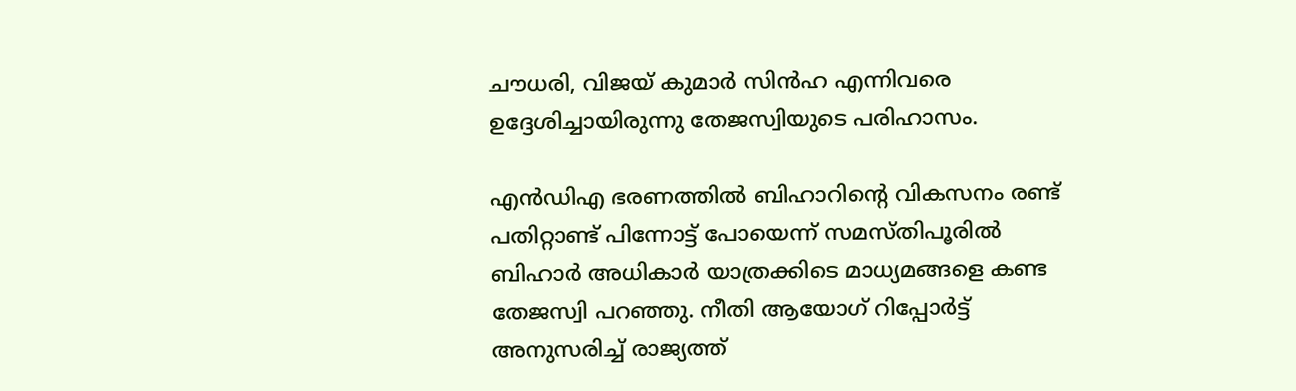ചൗധരി, വിജയ് കുമാർ സിൻഹ എന്നിവരെ ഉദ്ദേശിച്ചായിരുന്നു തേജസ്വിയുടെ പരിഹാസം.

എൻഡിഎ ഭരണത്തിൽ ബിഹാറിന്റെ വികസനം രണ്ട് പതിറ്റാണ്ട് പിന്നോട്ട് പോയെന്ന് സമസ്തിപൂരിൽ ബിഹാർ അധികാർ യാത്രക്കിടെ മാധ്യമങ്ങളെ കണ്ട തേജസ്വി പറഞ്ഞു. നീതി ആയോഗ് റിപ്പോർട്ട് അനുസരിച്ച് രാജ്യത്ത്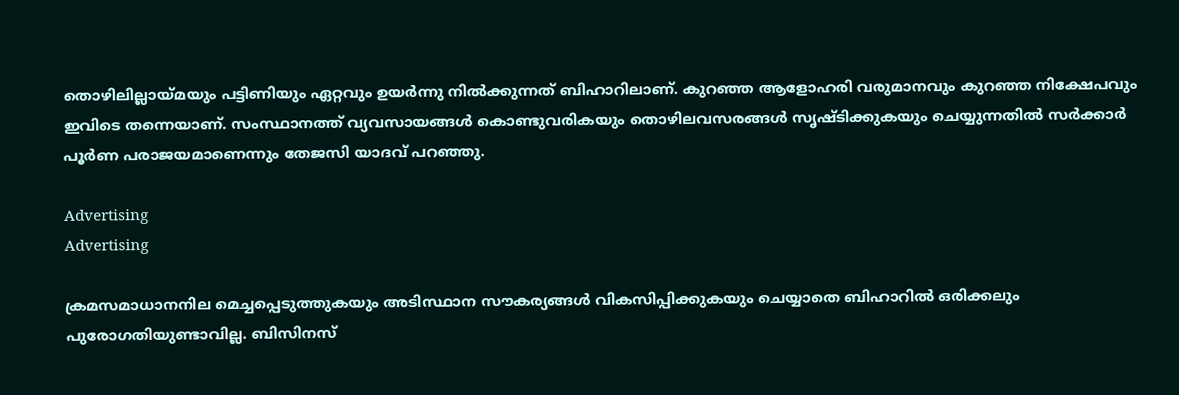തൊഴിലില്ലായ്മയും പട്ടിണിയും ഏറ്റവും ഉയർന്നു നിൽക്കുന്നത് ബിഹാറിലാണ്. കുറഞ്ഞ ആളോഹരി വരുമാനവും കുറഞ്ഞ നിക്ഷേപവും ഇവിടെ തന്നെയാണ്. സംസ്ഥാനത്ത് വ്യവസായങ്ങൾ കൊണ്ടുവരികയും തൊഴിലവസരങ്ങൾ സൃഷ്ടിക്കുകയും ചെയ്യുന്നതിൽ സർക്കാർ പൂർണ പരാജയമാണെന്നും തേജസി യാദവ് പറഞ്ഞു.

Advertising
Advertising

ക്രമസമാധാനനില മെച്ചപ്പെടുത്തുകയും അടിസ്ഥാന സൗകര്യങ്ങൾ വികസിപ്പിക്കുകയും ചെയ്യാതെ ബിഹാറിൽ ഒരിക്കലും പുരോഗതിയുണ്ടാവില്ല. ബിസിനസ്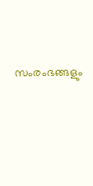സംരംഭങ്ങളും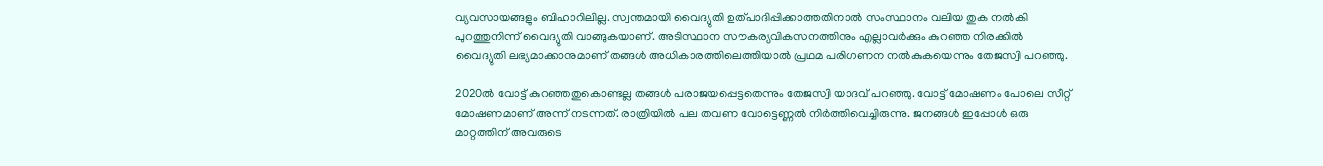വ്യവസായങ്ങളും ബിഹാറിലില്ല. സ്വന്തമായി വൈദ്യുതി ഉത്പാദിപ്പിക്കാത്തതിനാൽ സംസ്ഥാനം വലിയ തുക നൽകി പുറത്തുനിന്ന് വൈദ്യുതി വാങ്ങുകയാണ്. അടിസ്ഥാന സൗകര്യവികസനത്തിനും എല്ലാവർക്കും കുറഞ്ഞ നിരക്കിൽ വൈദ്യുതി ലഭ്യമാക്കാനുമാണ് തങ്ങൾ അധികാരത്തിലെത്തിയാൽ പ്രഥമ പരിഗണന നൽകുകയെന്നും തേജസ്വി പറഞ്ഞു.

2020ൽ വോട്ട് കുറഞ്ഞതുകൊണ്ടല്ല തങ്ങൾ പരാജയപ്പെട്ടതെന്നും തേജസ്വി യാദവ് പറഞ്ഞു. വോട്ട് മോഷണം പോലെ സീറ്റ് മോഷണമാണ് അന്ന് നടന്നത്. രാത്രിയിൽ പല തവണ വോട്ടെണ്ണൽ നിർത്തിവെച്ചിരുന്നു. ജനങ്ങൾ ഇപ്പോൾ ഒരു മാറ്റത്തിന് അവരുടെ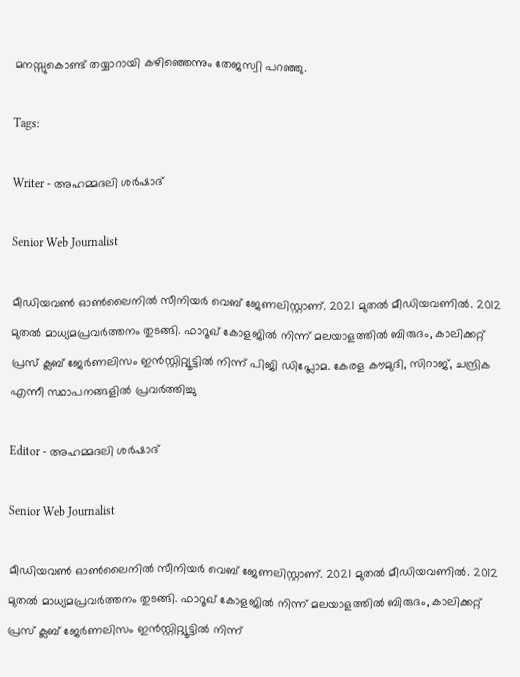മനസ്സുകൊണ്ട് തയ്യാറായി കഴിഞ്ഞെന്നും തേജസ്വി പറഞ്ഞു.

Tags:

Writer - അഹമ്മദലി ശര്‍ഷാദ്

Senior Web Journalist

മീഡിയവൺ ഓൺലൈനിൽ സീനിയർ വെബ് ജേണലിസ്റ്റാണ്. 2021 മുതൽ മീഡിയവണിൽ. 2012 മുതൽ മാധ്യമപ്രവർത്തനം തുടങ്ങി. ഫാറൂഖ് കോളജിൽ നിന്ന് മലയാളത്തിൽ ബിരുദം, കാലിക്കറ്റ് പ്രസ് ക്ലബ് ജേർണലിസം ഇൻസ്റ്റിറ്റ്യൂട്ടിൽ നിന്ന് പിജി ഡിപ്ലോമ. കേരള കൗമുദി, സിറാജ്, ചന്ദ്രിക എന്നീ സ്ഥാപനങ്ങളിൽ പ്രവർത്തിച്ചു

Editor - അഹമ്മദലി ശര്‍ഷാദ്

Senior Web Journalist

മീഡിയവൺ ഓൺലൈനിൽ സീനിയർ വെബ് ജേണലിസ്റ്റാണ്. 2021 മുതൽ മീഡിയവണിൽ. 2012 മുതൽ മാധ്യമപ്രവർത്തനം തുടങ്ങി. ഫാറൂഖ് കോളജിൽ നിന്ന് മലയാളത്തിൽ ബിരുദം, കാലിക്കറ്റ് പ്രസ് ക്ലബ് ജേർണലിസം ഇൻസ്റ്റിറ്റ്യൂട്ടിൽ നിന്ന്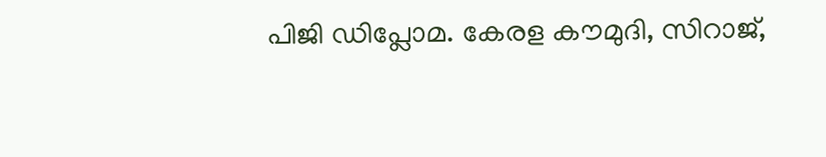പിജി ഡിപ്ലോമ. കേരള കൗമുദി, സിറാജ്,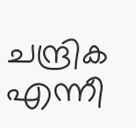ചന്ദ്രിക എന്നീ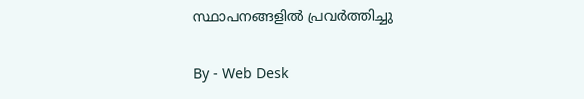സ്ഥാപനങ്ങളിൽ പ്രവർത്തിച്ചു

By - Web Desk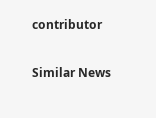contributor

Similar News